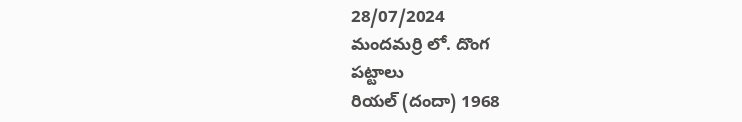28/07/2024
మందమర్రి లో. దొంగ
పట్టాలు
రియల్ (దందా) 1968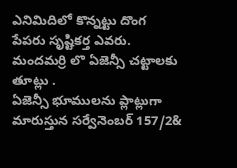ఎనిమిదిలో కొన్నట్టు దొంగ
పేపరు సృష్టికర్త ఎవరు.
మందమర్రి లొ ఏజెన్సీ చట్టాలకు తూట్లు .
ఏజెన్సీ భూములను ప్లాట్లుగా మారుస్తున సర్వేనెంబర్ 157/2&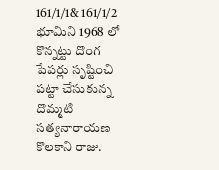161/1/1& 161/1/2 భూమిని 1968 లో కొన్నట్టు దొంగ పేపర్లు సృష్టించి పట్టా చేసుకున్న దొమ్మటి సత్యనారాయణ
కొలకాని రాజు.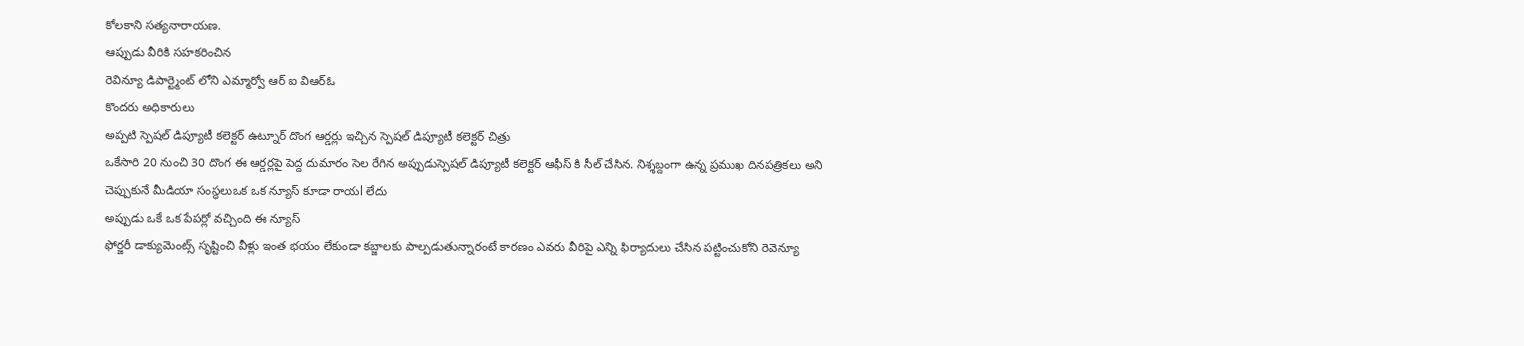కోలకాని సత్యనారాయణ.
ఆప్పుడు వీరికి సహకరించిన
రెవిన్యూ డిపార్ట్మెంట్ లోని ఎమ్మార్వో ఆర్ ఐ విఆర్ఓ
కొందరు అధికారులు
అప్పటి స్పెషల్ డిప్యూటీ కలెక్టర్ ఉట్నూర్ దొంగ ఆర్డర్లు ఇచ్చిన స్పెషల్ డిప్యూటీ కలెక్టర్ చిత్రు
ఒకేసారి 20 నుంచి 30 దొంగ ఈ ఆర్డర్లపై పెద్ద దుమారం సెల రేగిన అప్పుడుస్పెషల్ డిప్యూటీ కలెక్టర్ ఆఫీస్ కి సీల్ చేసిన. నిశ్శబ్దంగా ఉన్న ప్రముఖ దినపత్రికలు అని చెప్పుకునే మీడియా సంస్థలుఒక ఒక న్యూస్ కూడా రాయl లేదు
అప్పుడు ఒకే ఒక పేపర్లో వచ్చింది ఈ న్యూస్
ఫోర్జరీ డాక్యుమెంట్స్ సృష్టించి వీళ్లు ఇంత భయం లేకుండా కబ్జాలకు పాల్పడుతున్నారంటే కారణం ఎవరు వీరిపై ఎన్ని ఫిర్యాదులు చేసిన పట్టించుకోని రెవెన్యూ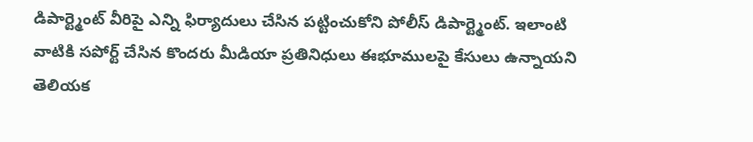డిపార్ట్మెంట్ వీరిపై ఎన్ని ఫిర్యాదులు చేసిన పట్టించుకోని పోలీస్ డిపార్ట్మెంట్. ఇలాంటి వాటికి సపోర్ట్ చేసిన కొందరు మీడియా ప్రతినిధులు ఈభూములపై కేసులు ఉన్నాయని తెలియక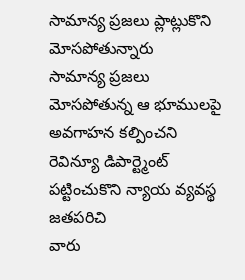సామాన్య ప్రజలు ప్లాట్లుకొని మోసపోతున్నారు
సామాన్య ప్రజలు మోసపోతున్న ఆ భూములపై అవగాహన కల్పించని రెవిన్యూ డిపార్ట్మెంట్ పట్టించుకొని న్యాయ వ్యవస్థ
జతపరిచి
వారు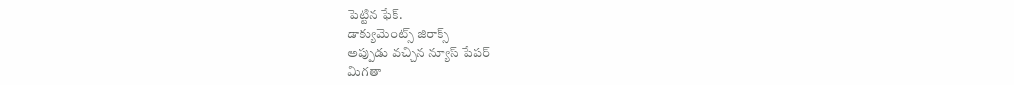పెట్టిన ఫేక్.
డాక్యుమెంట్స్ జిరాక్స్
అప్పుడు వచ్చిన న్యూస్ పేపర్
మిగతా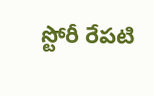స్టోరీ రేపటి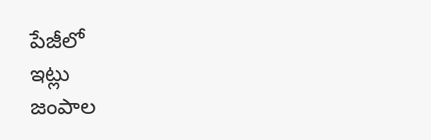పేజీలో
ఇట్లు
జంపాల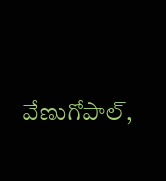వేణుగోపాల్,